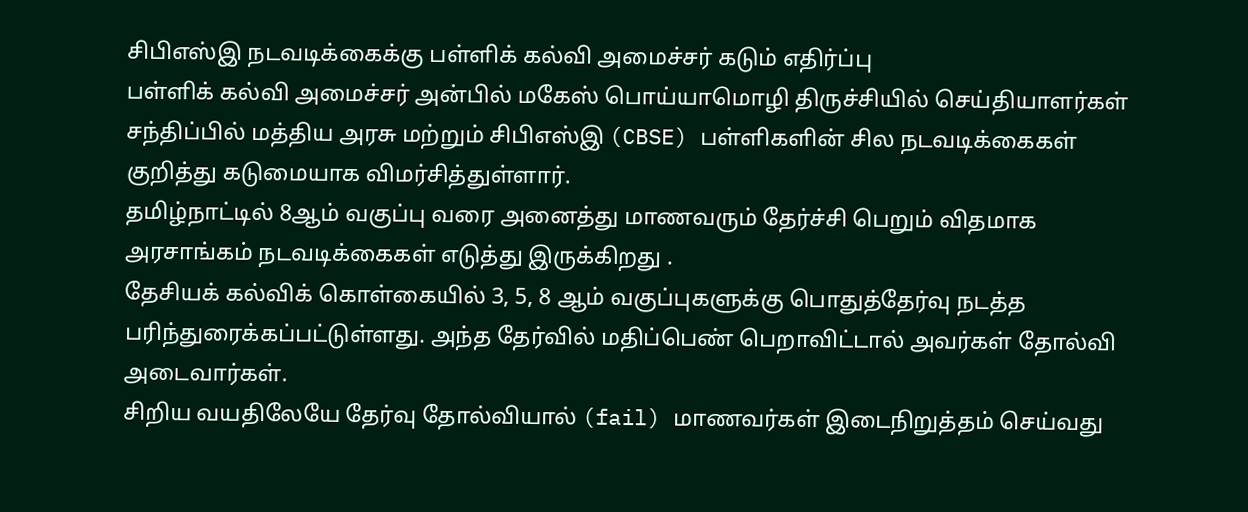சிபிஎஸ்இ நடவடிக்கைக்கு பள்ளிக் கல்வி அமைச்சர் கடும் எதிர்ப்பு
பள்ளிக் கல்வி அமைச்சர் அன்பில் மகேஸ் பொய்யாமொழி திருச்சியில் செய்தியாளர்கள் சந்திப்பில் மத்திய அரசு மற்றும் சிபிஎஸ்இ (CBSE) பள்ளிகளின் சில நடவடிக்கைகள் குறித்து கடுமையாக விமர்சித்துள்ளார்.
தமிழ்நாட்டில் 8ஆம் வகுப்பு வரை அனைத்து மாணவரும் தேர்ச்சி பெறும் விதமாக அரசாங்கம் நடவடிக்கைகள் எடுத்து இருக்கிறது .
தேசியக் கல்விக் கொள்கையில் 3, 5, 8 ஆம் வகுப்புகளுக்கு பொதுத்தேர்வு நடத்த பரிந்துரைக்கப்பட்டுள்ளது. அந்த தேர்வில் மதிப்பெண் பெறாவிட்டால் அவர்கள் தோல்வி அடைவார்கள்.
சிறிய வயதிலேயே தேர்வு தோல்வியால் (fail) மாணவர்கள் இடைநிறுத்தம் செய்வது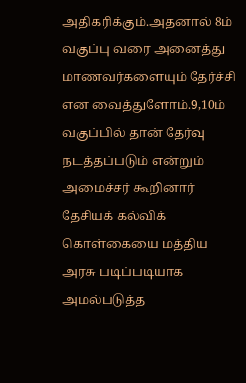அதிகரிக்கும்.அதனால் 8ம் வகுப்பு வரை அனைத்து மாணவர்களையும் தேர்ச்சி என வைத்துளோம்.9,10ம் வகுப்பில் தான் தேர்வு நடத்தப்படும் என்றும் அமைச்சர் கூறினார்
தேசியக் கல்விக் கொள்கையை மத்திய அரசு படிப்படியாக அமல்படுத்த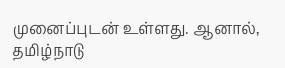முனைப்புடன் உள்ளது. ஆனால், தமிழ்நாடு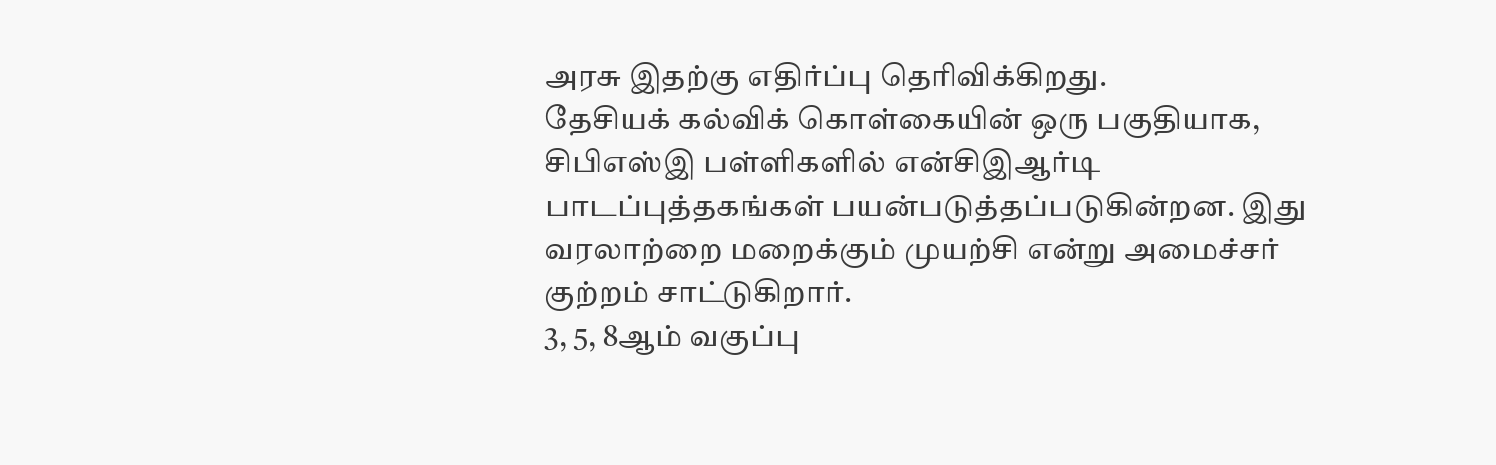அரசு இதற்கு எதிர்ப்பு தெரிவிக்கிறது.
தேசியக் கல்விக் கொள்கையின் ஒரு பகுதியாக, சிபிஎஸ்இ பள்ளிகளில் என்சிஇஆர்டி பாடப்புத்தகங்கள் பயன்படுத்தப்படுகின்றன. இது வரலாற்றை மறைக்கும் முயற்சி என்று அமைச்சர் குற்றம் சாட்டுகிறார்.
3, 5, 8ஆம் வகுப்பு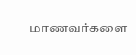மாணவர்களை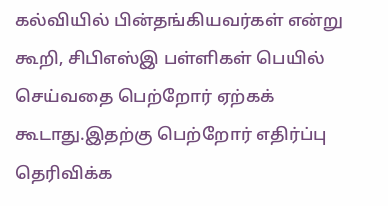கல்வியில் பின்தங்கியவர்கள் என்று கூறி, சிபிஎஸ்இ பள்ளிகள் பெயில் செய்வதை பெற்றோர் ஏற்கக் கூடாது.இதற்கு பெற்றோர் எதிர்ப்பு தெரிவிக்க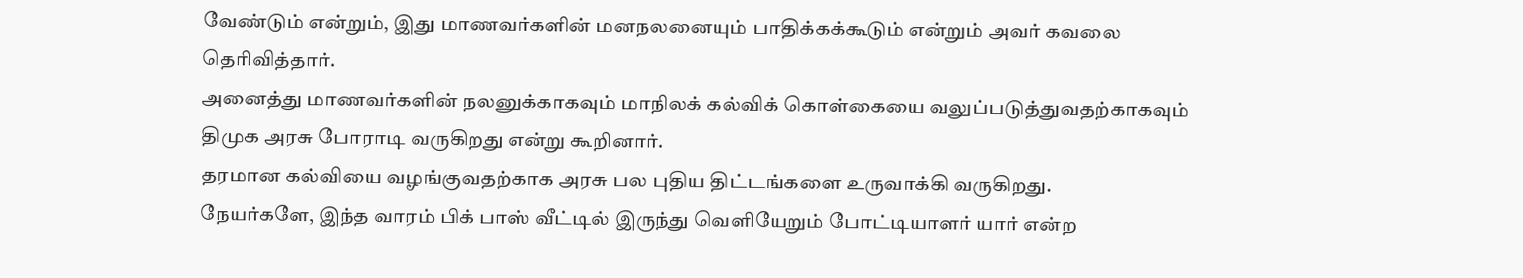வேண்டும் என்றும், இது மாணவர்களின் மனநலனையும் பாதிக்கக்கூடும் என்றும் அவர் கவலை தெரிவித்தார்.
அனைத்து மாணவர்களின் நலனுக்காகவும் மாநிலக் கல்விக் கொள்கையை வலுப்படுத்துவதற்காகவும் திமுக அரசு போராடி வருகிறது என்று கூறினார்.
தரமான கல்வியை வழங்குவதற்காக அரசு பல புதிய திட்டங்களை உருவாக்கி வருகிறது.
நேயர்களே, இந்த வாரம் பிக் பாஸ் வீட்டில் இருந்து வெளியேறும் போட்டியாளர் யார் என்ற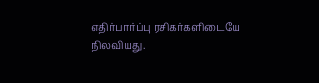எதிர்பார்ப்பு ரசிகர்களிடையே நிலவியது.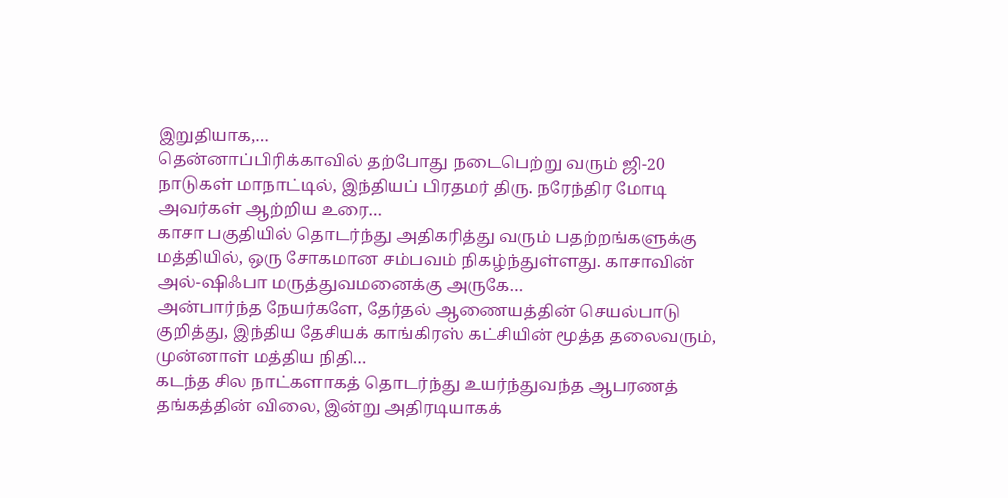இறுதியாக,…
தென்னாப்பிரிக்காவில் தற்போது நடைபெற்று வரும் ஜி-20 நாடுகள் மாநாட்டில், இந்தியப் பிரதமர் திரு. நரேந்திர மோடி அவர்கள் ஆற்றிய உரை…
காசா பகுதியில் தொடர்ந்து அதிகரித்து வரும் பதற்றங்களுக்கு மத்தியில், ஒரு சோகமான சம்பவம் நிகழ்ந்துள்ளது. காசாவின் அல்-ஷிஃபா மருத்துவமனைக்கு அருகே…
அன்பார்ந்த நேயர்களே, தேர்தல் ஆணையத்தின் செயல்பாடு குறித்து, இந்திய தேசியக் காங்கிரஸ் கட்சியின் மூத்த தலைவரும், முன்னாள் மத்திய நிதி…
கடந்த சில நாட்களாகத் தொடர்ந்து உயர்ந்துவந்த ஆபரணத் தங்கத்தின் விலை, இன்று அதிரடியாகக்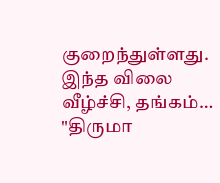குறைந்துள்ளது. இந்த விலை வீழ்ச்சி, தங்கம்…
"திருமா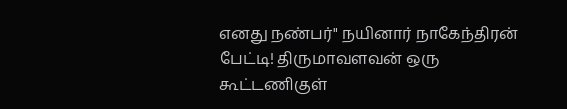எனது நண்பர்" நயினார் நாகேந்திரன் பேட்டி! திருமாவளவன் ஒரு கூட்டணிகுள்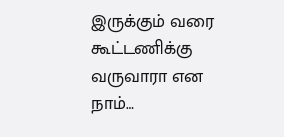இருக்கும் வரை கூட்டணிக்கு வருவாரா என நாம்…